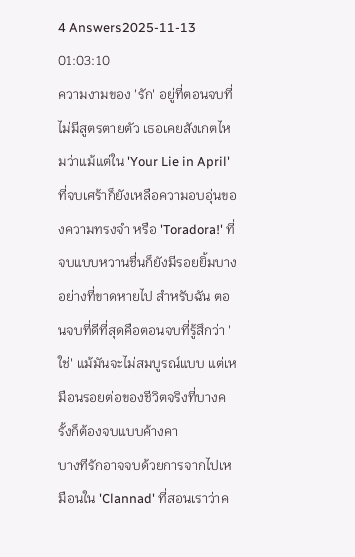4 Answers2025-11-13 01:03:10
ความงามของ 'รัก' อยู่ที่ตอนจบที่ไม่มีสูตรตายตัว เธอเคยสังเกตไหมว่าแม้แต่ใน 'Your Lie in April' ที่จบเศร้าก็ยังเหลือความอบอุ่นของความทรงจำ หรือ 'Toradora!' ที่จบแบบหวานชื่นก็ยังมีรอยยิ้มบางอย่างที่ขาดหายไป สำหรับฉัน ตอนจบที่ดีที่สุดคือตอนจบที่รู้สึกว่า 'ใช่' แม้มันจะไม่สมบูรณ์แบบ แต่เหมือนรอยต่อของชีวิตจริงที่บางครั้งก็ต้องจบแบบค้างคา
บางทีรักอาจจบด้วยการจากไปเหมือนใน 'Clannad' ที่สอนเราว่าค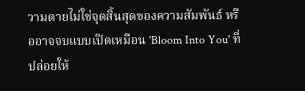วามตายไม่ใช่จุดสิ้นสุดของความสัมพันธ์ หรืออาจจบแบบเปิดเหมือน 'Bloom Into You' ที่ปล่อยให้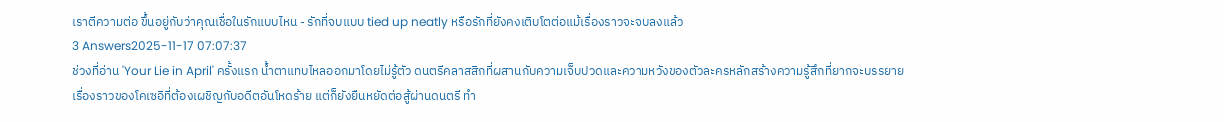เราตีความต่อ ขึ้นอยู่กับว่าคุณเชื่อในรักแบบไหน - รักที่จบแบบ tied up neatly หรือรักที่ยังคงเติบโตต่อแม้เรื่องราวจะจบลงแล้ว
3 Answers2025-11-17 07:07:37
ช่วงที่อ่าน 'Your Lie in April' ครั้งแรก น้ำตาแทบไหลออกมาโดยไม่รู้ตัว ดนตรีคลาสสิกที่ผสานกับความเจ็บปวดและความหวังของตัวละครหลักสร้างความรู้สึกที่ยากจะบรรยาย
เรื่องราวของโคเซอิที่ต้องเผชิญกับอดีตอันโหดร้าย แต่ก็ยังยืนหยัดต่อสู้ผ่านดนตรี ทำ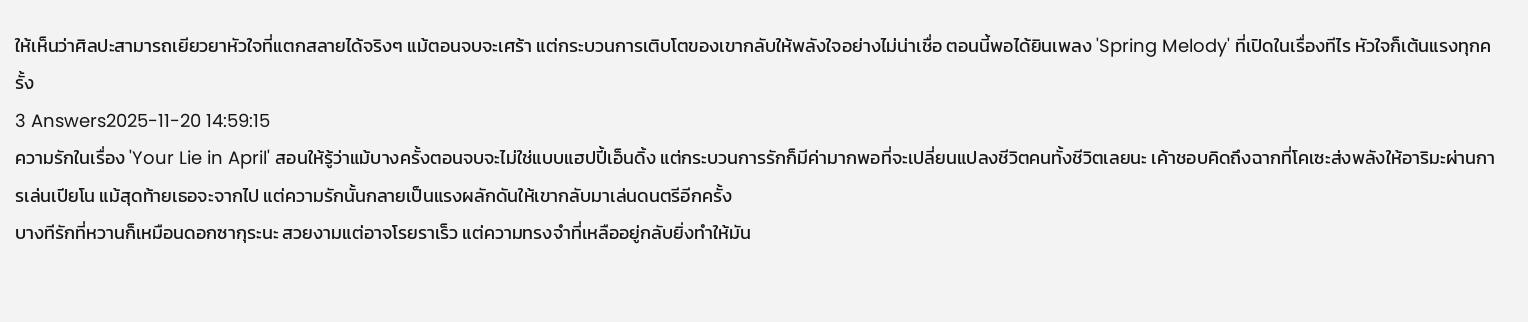ให้เห็นว่าศิลปะสามารถเยียวยาหัวใจที่แตกสลายได้จริงๆ แม้ตอนจบจะเศร้า แต่กระบวนการเติบโตของเขากลับให้พลังใจอย่างไม่น่าเชื่อ ตอนนี้พอได้ยินเพลง 'Spring Melody' ที่เปิดในเรื่องทีไร หัวใจก็เต้นแรงทุกครั้ง
3 Answers2025-11-20 14:59:15
ความรักในเรื่อง 'Your Lie in April' สอนให้รู้ว่าแม้บางครั้งตอนจบจะไม่ใช่แบบแฮปปี้เอ็นดิ้ง แต่กระบวนการรักก็มีค่ามากพอที่จะเปลี่ยนแปลงชีวิตคนทั้งชีวิตเลยนะ เค้าชอบคิดถึงฉากที่โคเซะส่งพลังให้อาริมะผ่านการเล่นเปียโน แม้สุดท้ายเธอจะจากไป แต่ความรักนั้นกลายเป็นแรงผลักดันให้เขากลับมาเล่นดนตรีอีกครั้ง
บางทีรักที่หวานก็เหมือนดอกซากุระนะ สวยงามแต่อาจโรยราเร็ว แต่ความทรงจำที่เหลืออยู่กลับยิ่งทำให้มัน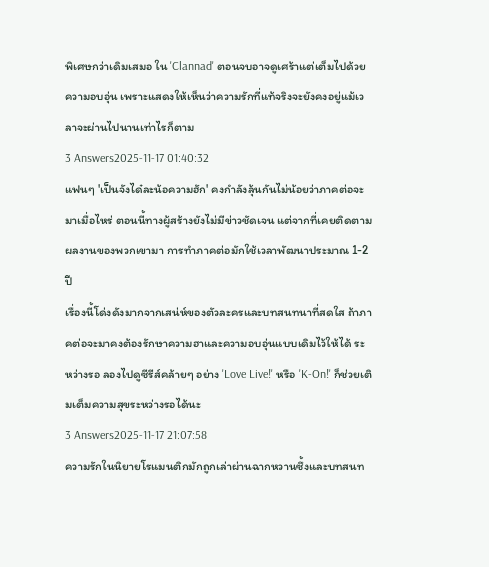พิเศษกว่าเดิมเสมอ ใน 'Clannad' ตอนจบอาจดูเศร้าแต่เต็มไปด้วยความอบอุ่น เพราะแสดงให้เห็นว่าความรักที่แท้จริงจะยังคงอยู่แม้เวลาจะผ่านไปนานเท่าไรก็ตาม
3 Answers2025-11-17 01:40:32
แฟนๆ 'เป็นจังได๋ละน้อความฮัก' คงกำลังลุ้นกันไม่น้อยว่าภาคต่อจะมาเมื่อไหร่ ตอนนี้ทางผู้สร้างยังไม่มีข่าวชัดเจน แต่จากที่เคยติดตามผลงานของพวกเขามา การทำภาคต่อมักใช้เวลาพัฒนาประมาณ 1-2 ปี
เรื่องนี้โด่งดังมากจากเสน่ห์ของตัวละครและบทสนทนาที่สดใส ถ้าภาคต่อจะมาคงต้องรักษาความฮาและความอบอุ่นแบบเดิมไว้ให้ได้ ระหว่างรอ ลองไปดูซีรีส์คล้ายๆ อย่าง 'Love Live!' หรือ 'K-On!' ก็ช่วยเติมเต็มความสุขระหว่างรอได้นะ
3 Answers2025-11-17 21:07:58
ความรักในนิยายโรแมนติกมักถูกเล่าผ่านฉากหวานซึ้งและบทสนท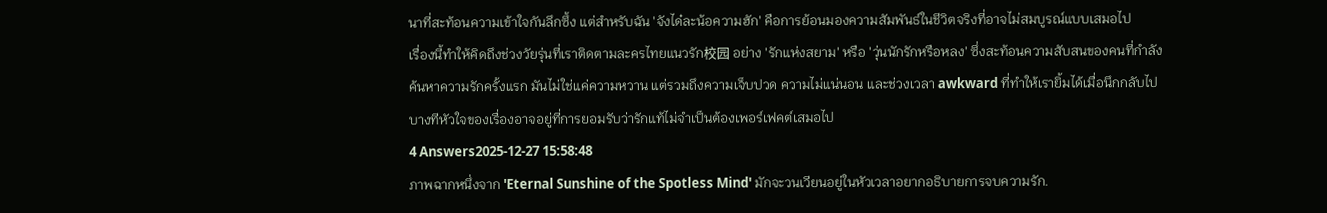นาที่สะท้อนความเข้าใจกันลึกซึ้ง แต่สำหรับฉัน 'จังได๋ละน้อความฮัก' คือการย้อนมองความสัมพันธ์ในชีวิตจริงที่อาจไม่สมบูรณ์แบบเสมอไป
เรื่องนี้ทำให้คิดถึงช่วงวัยรุ่นที่เราติดตามละครไทยแนวรัก校园 อย่าง 'รักแห่งสยาม' หรือ 'วุ่นนักรักหรือหลง' ซึ่งสะท้อนความสับสนของคนที่กำลังค้นหาความรักครั้งแรก มันไม่ใช่แค่ความหวาน แต่รวมถึงความเจ็บปวด ความไม่แน่นอน และช่วงเวลา awkward ที่ทำให้เรายิ้มได้เมื่อนึกกลับไป บางทีหัวใจของเรื่องอาจอยู่ที่การยอมรับว่ารักแท้ไม่จำเป็นต้องเพอร์เฟคต์เสมอไป
4 Answers2025-12-27 15:58:48
ภาพฉากหนึ่งจาก 'Eternal Sunshine of the Spotless Mind' มักจะวนเวียนอยู่ในหัวเวลาอยากอธิบายการจบความรัก.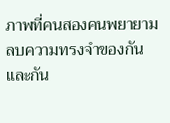ภาพที่คนสองคนพยายามลบความทรงจำของกันและกัน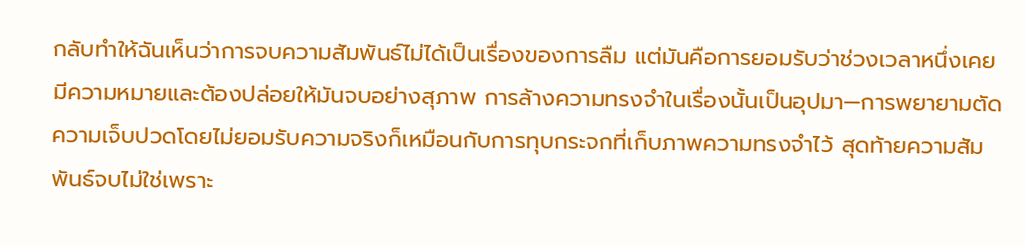กลับทำให้ฉันเห็นว่าการจบความสัมพันธ์ไม่ได้เป็นเรื่องของการลืม แต่มันคือการยอมรับว่าช่วงเวลาหนึ่งเคยมีความหมายและต้องปล่อยให้มันจบอย่างสุภาพ การล้างความทรงจำในเรื่องนั้นเป็นอุปมา—การพยายามตัดความเจ็บปวดโดยไม่ยอมรับความจริงก็เหมือนกับการทุบกระจกที่เก็บภาพความทรงจำไว้ สุดท้ายความสัมพันธ์จบไม่ใช่เพราะ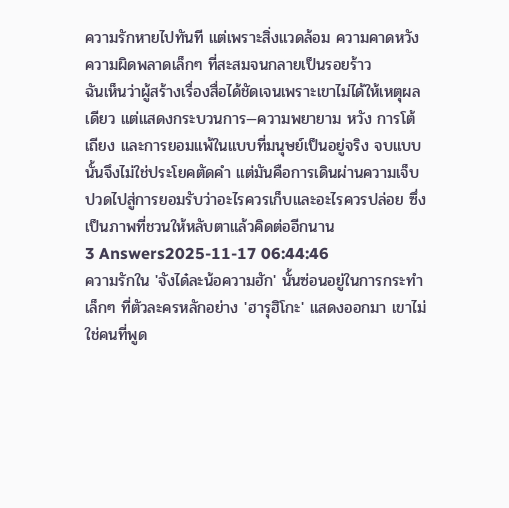ความรักหายไปทันที แต่เพราะสิ่งแวดล้อม ความคาดหวัง ความผิดพลาดเล็กๆ ที่สะสมจนกลายเป็นรอยร้าว
ฉันเห็นว่าผู้สร้างเรื่องสื่อได้ชัดเจนเพราะเขาไม่ได้ให้เหตุผลเดียว แต่แสดงกระบวนการ—ความพยายาม หวัง การโต้เถียง และการยอมแพ้ในแบบที่มนุษย์เป็นอยู่จริง จบแบบนั้นจึงไม่ใช่ประโยคตัดคำ แต่มันคือการเดินผ่านความเจ็บปวดไปสู่การยอมรับว่าอะไรควรเก็บและอะไรควรปล่อย ซึ่งเป็นภาพที่ชวนให้หลับตาแล้วคิดต่ออีกนาน
3 Answers2025-11-17 06:44:46
ความรักใน 'จังได๋ละน้อความฮัก' นั้นซ่อนอยู่ในการกระทำเล็กๆ ที่ตัวละครหลักอย่าง 'ฮารุฮิโกะ' แสดงออกมา เขาไม่ใช่คนที่พูด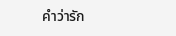คำว่ารัก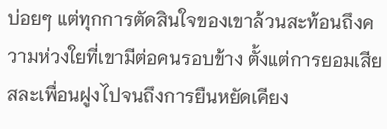บ่อยๆ แต่ทุกการตัดสินใจของเขาล้วนสะท้อนถึงความห่วงใยที่เขามีต่อคนรอบข้าง ตั้งแต่การยอมเสียสละเพื่อนฝูงไปจนถึงการยืนหยัดเคียง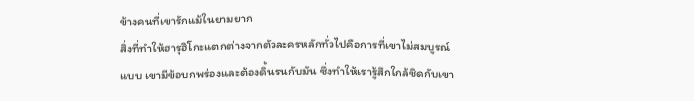ข้างคนที่เขารักแม้ในยามยาก
สิ่งที่ทำให้ฮารุฮิโกะแตกต่างจากตัวละครหลักทั่วไปคือการที่เขาไม่สมบูรณ์แบบ เขามีข้อบกพร่องและต้องดิ้นรนกับมัน ซึ่งทำให้เรารู้สึกใกล้ชิดกับเขา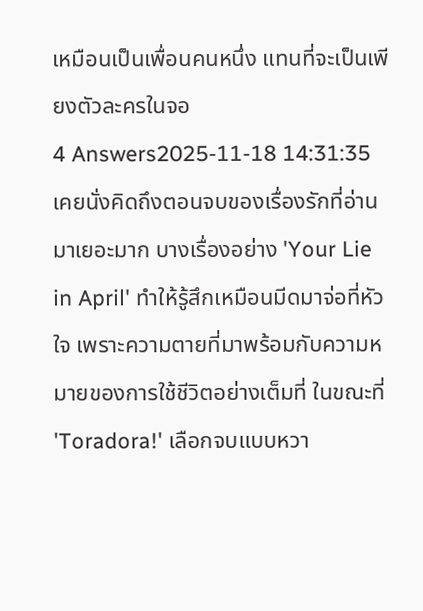เหมือนเป็นเพื่อนคนหนึ่ง แทนที่จะเป็นเพียงตัวละครในจอ
4 Answers2025-11-18 14:31:35
เคยนั่งคิดถึงตอนจบของเรื่องรักที่อ่านมาเยอะมาก บางเรื่องอย่าง 'Your Lie in April' ทำให้รู้สึกเหมือนมีดมาจ่อที่หัวใจ เพราะความตายที่มาพร้อมกับความหมายของการใช้ชีวิตอย่างเต็มที่ ในขณะที่ 'Toradora!' เลือกจบแบบหวา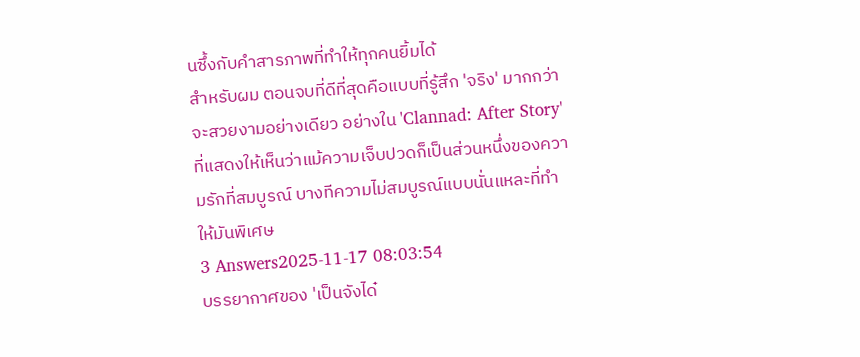นซึ้งกับคำสารภาพที่ทำให้ทุกคนยิ้มได้
สำหรับผม ตอนจบที่ดีที่สุดคือแบบที่รู้สึก 'จริง' มากกว่าจะสวยงามอย่างเดียว อย่างใน 'Clannad: After Story' ที่แสดงให้เห็นว่าแม้ความเจ็บปวดก็เป็นส่วนหนึ่งของความรักที่สมบูรณ์ บางทีความไม่สมบูรณ์แบบนั่นแหละที่ทำให้มันพิเศษ
3 Answers2025-11-17 08:03:54
บรรยากาศของ 'เป็นจังได๋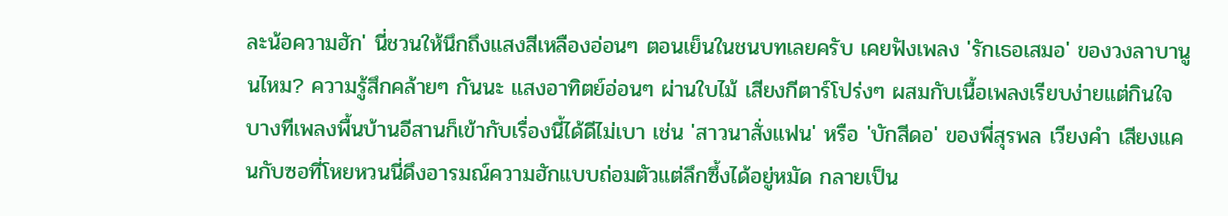ละน้อความฮัก' นี่ชวนให้นึกถึงแสงสีเหลืองอ่อนๆ ตอนเย็นในชนบทเลยครับ เคยฟังเพลง 'รักเธอเสมอ' ของวงลาบานูนไหม? ความรู้สึกคล้ายๆ กันนะ แสงอาทิตย์อ่อนๆ ผ่านใบไม้ เสียงกีตาร์โปร่งๆ ผสมกับเนื้อเพลงเรียบง่ายแต่กินใจ
บางทีเพลงพื้นบ้านอีสานก็เข้ากับเรื่องนี้ได้ดีไม่เบา เช่น 'สาวนาสั่งแฟน' หรือ 'บักสีดอ' ของพี่สุรพล เวียงคํา เสียงแคนกับซอที่โหยหวนนี่ดึงอารมณ์ความฮักแบบถ่อมตัวแต่ลึกซึ้งได้อยู่หมัด กลายเป็น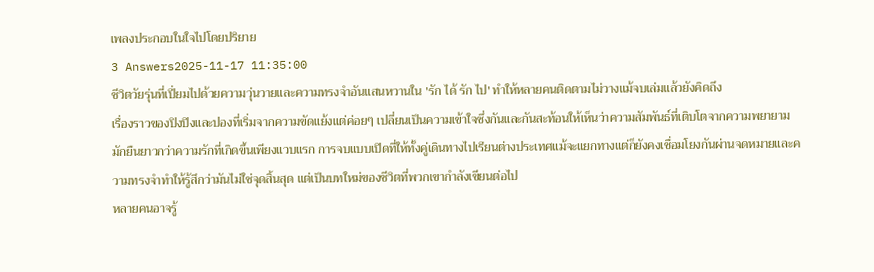เพลงประกอบในใจไปโดยปริยาย
3 Answers2025-11-17 11:35:00
ชีวิตวัยรุ่นที่เปี่ยมไปด้วยความวุ่นวายและความทรงจำอันแสนหวานใน 'รัก ได้ รัก ไป' ทำให้หลายคนติดตามไม่วางแม้จบเล่มแล้วยังคิดถึง
เรื่องราวของปิงปิงและปองที่เริ่มจากความขัดแย้งแต่ค่อยๆ เปลี่ยนเป็นความเข้าใจซึ่งกันและกันสะท้อนให้เห็นว่าความสัมพันธ์ที่เติบโตจากความพยายามมักยืนยาวกว่าความรักที่เกิดขึ้นเพียงแวบแรก การจบแบบเปิดที่ให้ทั้งคู่เดินทางไปเรียนต่างประเทศแม้จะแยกทางแต่ก็ยังคงเชื่อมโยงกันผ่านจดหมายและความทรงจำทำให้รู้สึกว่ามันไม่ใช่จุดสิ้นสุด แต่เป็นบทใหม่ของชีวิตที่พวกเขากำลังเขียนต่อไป
หลายคนอาจรู้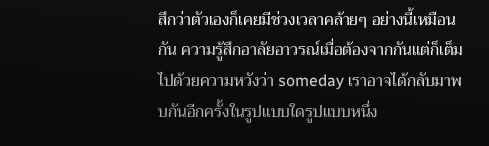สึกว่าตัวเองก็เคยมีช่วงเวลาคล้ายๆ อย่างนี้เหมือนกัน ความรู้สึกอาลัยอาวรณ์เมื่อต้องจากกันแต่ก็เต็มไปด้วยความหวังว่า someday เราอาจได้กลับมาพบกันอีกครั้งในรูปแบบใดรูปแบบหนึ่ง